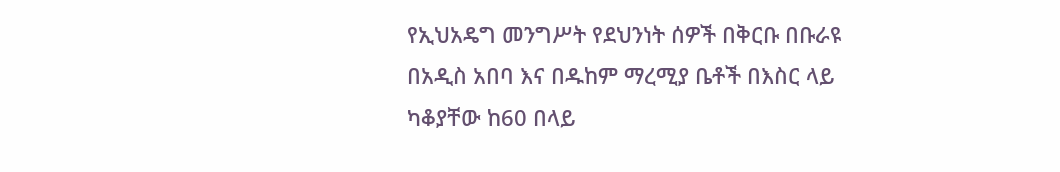የኢህአዴግ መንግሥት የደህንነት ሰዎች በቅርቡ በቡራዩ በአዲስ አበባ እና በዱከም ማረሚያ ቤቶች በእስር ላይ ካቆያቸው ከ60 በላይ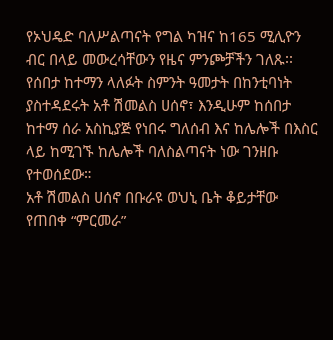የኦህዴድ ባለሥልጣናት የግል ካዝና ከ165 ሚሊዮን ብር በላይ መውረሳቸውን የዜና ምንጮቻችን ገለጹ፡፡ የሰበታ ከተማን ላለፉት ስምንት ዓመታት በከንቲባነት ያስተዳደሩት አቶ ሽመልስ ሀሰኖ፣ እንዲሁም ከሰበታ ከተማ ሰራ አስኪያጅ የነበሩ ግለሰብ እና ከሌሎች በእስር ላይ ከሚገኙ ከሌሎች ባለስልጣናት ነው ገንዘቡ የተወሰደው።
አቶ ሽመልስ ሀሰኖ በቡራዩ ወህኒ ቤት ቆይታቸው የጠበቀ “ምርመራ”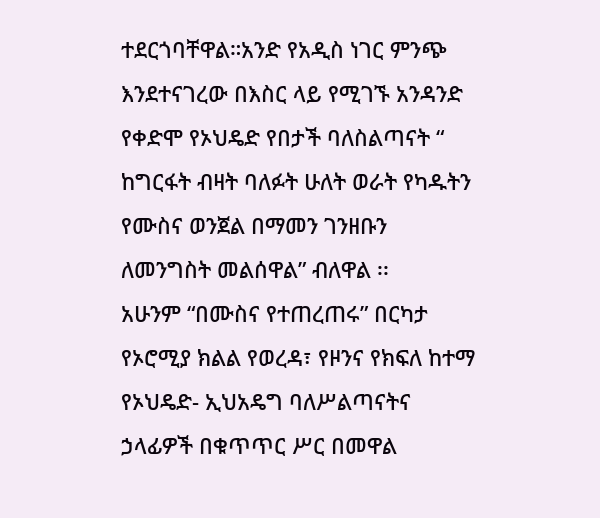ተደርጎባቸዋል።አንድ የአዲስ ነገር ምንጭ እንደተናገረው በእስር ላይ የሚገኙ አንዳንድ የቀድሞ የኦህዴድ የበታች ባለስልጣናት “ ከግርፋት ብዛት ባለፉት ሁለት ወራት የካዱትን የሙስና ወንጀል በማመን ገንዘቡን ለመንግስት መልሰዋል” ብለዋል ፡፡
አሁንም “በሙስና የተጠረጠሩ” በርካታ የኦሮሚያ ክልል የወረዳ፣ የዞንና የክፍለ ከተማ የኦህዴድ- ኢህአዴግ ባለሥልጣናትና ኃላፊዎች በቁጥጥር ሥር በመዋል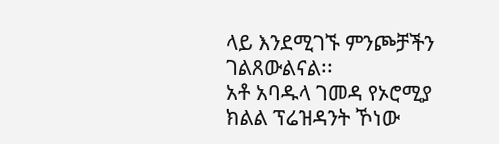ላይ እንደሚገኙ ምንጮቻችን ገልጸውልናል፡፡
አቶ አባዱላ ገመዳ የኦሮሚያ ክልል ፕሬዝዳንት ኾነው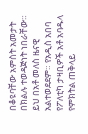በቆዩባቸው አምስት አመታት በክልሉ ተወዳጅነት ነበራቸው። ይህ በአቶ መለስ ዜናዊ አልተወደደም። የአዲስ አበባ የፖለቲካ ታዛቢዎች አቶ አባዱላ የምክትል ጠቅላይ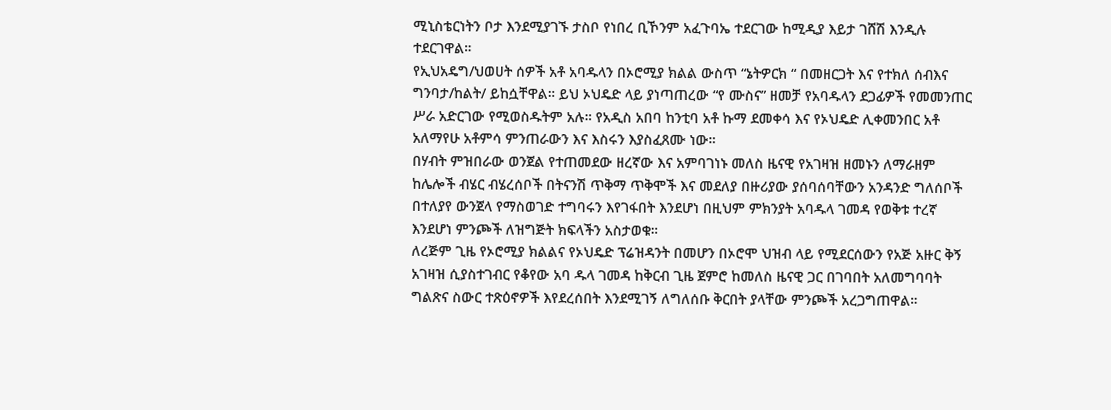ሚኒስቴርነትን ቦታ እንደሚያገኙ ታስቦ የነበረ ቢኾንም አፈጉባኤ ተደርገው ከሚዲያ እይታ ገሸሽ እንዲሉ ተደርገዋል።
የኢህአዴግ/ህወሀት ሰዎች አቶ አባዱላን በኦሮሚያ ክልል ውስጥ “ኔትዎርክ “ በመዘርጋት እና የተክለ ሰብእና ግንባታ/ከልት/ ይከሷቸዋል። ይህ ኦህዴድ ላይ ያነጣጠረው “የ ሙስና” ዘመቻ የአባዱላን ደጋፊዎች የመመንጠር ሥራ አድርገው የሚወስዱትም አሉ። የአዲስ አበባ ከንቲባ አቶ ኩማ ደመቀሳ እና የኦህዴድ ሊቀመንበር አቶ አለማየሁ አቶምሳ ምንጠራውን እና እስሩን እያስፈጸሙ ነው።
በሃብት ምዝበራው ወንጀል የተጠመደው ዘረኛው እና አምባገነኑ መለስ ዜናዊ የአገዛዝ ዘመኑን ለማራዘም ከሌሎች ብሄር ብሄረሰቦች በትናንሽ ጥቅማ ጥቅሞች እና መደለያ በዙሪያው ያሰባሰባቸውን አንዳንድ ግለሰቦች በተለያየ ውንጀላ የማስወገድ ተግባሩን እየገፋበት እንደሆነ በዚህም ምክንያት አባዱላ ገመዳ የወቅቱ ተረኛ እንደሆነ ምንጮች ለዝግጅት ክፍላችን አስታወቁ።
ለረጅም ጊዜ የኦሮሚያ ክልልና የኦህዴድ ፕሬዝዳንት በመሆን በኦሮሞ ህዝብ ላይ የሚደርሰውን የአጅ አዙር ቅኝ አገዛዝ ሲያስተገብር የቆየው አባ ዱላ ገመዳ ከቅርብ ጊዜ ጀምሮ ከመለስ ዜናዊ ጋር በገባበት አለመግባባት ግልጽና ስውር ተጽዕኖዎች እየደረሰበት እንደሚገኝ ለግለሰቡ ቅርበት ያላቸው ምንጮች አረጋግጠዋል።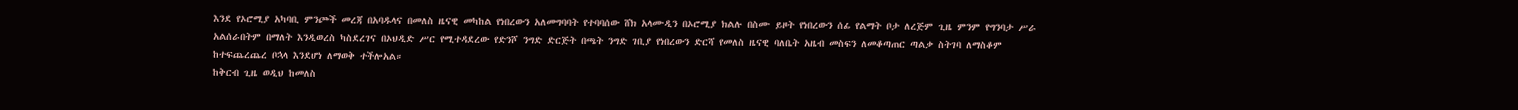እንደ የኦሮሚያ አካባቢ ምንጮች መረጃ በአባዱላና በመለስ ዜናዊ መካከል የነበረውን አለመግባባት የተባባሰው ሸክ አላሙዲን በኦሮሚያ ክልሉ በስሙ ይዞት የነበረውን ሰፊ የልማት ቦታ ለረጅም ጊዜ ምንም የግንባታ ሥራ አልሰራበትም በማለት እንዲወረስ ካስደረገና በኦህዲድ ሥር የሚተዳደረው የድንሾ ንግድ ድርጅት በጫት ንግድ ገቢያ የነበረውን ድርሻ የመለስ ዜናዊ ባለቤት አዜብ መስፍን ለመቆጣጠር ጣልቃ ስትገባ ለማስቆም ከተፍጨረጨረ ቦኋላ እንደሆነ ለማወቅ ተችሎአል።
ከቅርብ ጊዜ ወዲህ ከመለስ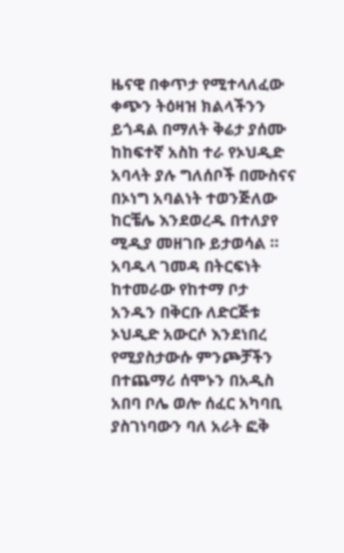ዜናዊ በቀጥታ የሚተላለፈው ቀጭን ትዕዛዝ ክልላችንን ይጎዳል በማለት ቅሬታ ያሰሙ ከከፍተኛ አስከ ተራ የኦህዲድ አባላት ያሉ ግለሰቦች በሙስናና በኦነግ አባልነት ተወንጅለው ከርቼሌ እንደወረዱ በተለያየ ሚዲያ መዘገቡ ይታወሳል ። አባዱላ ገመዳ በትርፍነት ከተመራው የከተማ ቦታ አንዱን በቅርቡ ለድርጅቱ ኦህዲድ አውርሶ እንደነበረ የሚያስታውሱ ምንጮቻችን በተጨማሪ ሰሞኑን በአዲስ አበባ ቦሌ ወሎ ሰፈር አካባቢ ያስገነባውን ባለ አራት ፎቅ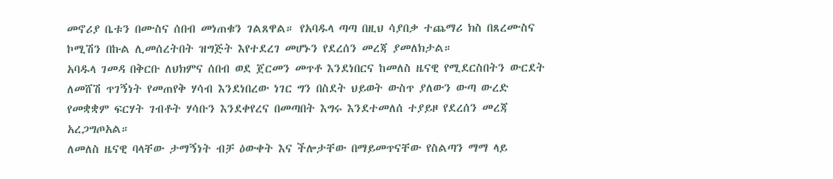መኖሪያ ቤቱን በሙስና ሰበብ መነጠቁን ገልጸዋል። የአባዱላ ጣጣ በዚህ ሳያበቃ ተጨማሪ ክስ በጸረሙስና ኮሚሽን በኩል ሊመሰረትበት ዝግጅት እየተደረገ መሆኑን የደረሰን መረጃ ያመለክታል።
አባዱላ ገመዳ በቅርቡ ለህክምና ሰበብ ወደ ጀርመን መጥቶ እንደነበርና ከመለስ ዜናዊ የሚደርስበትን ውርደት ለመሸሽ ጥገኝነት የመጠየቅ ሃሳብ እንደነበረው ነገር ግን በስደት ህይወት ውስጥ ያለውን ውጣ ውረድ የመቋቋም ፍርሃት ገብቶት ሃሳቡን እንደቀየረና በመጣበት እግሩ እንደተመለሰ ተያይዞ የደረሰን መረጃ አረጋግጦአል።
ለመለስ ዜናዊ ባላቸው ታማኝነት ብቻ ዕውቀት እና ችሎታቸው በማይመጥናቸው የስልጣን ማማ ላይ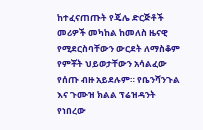ከተፈናጠጡት የጄሌ ድርጅቶች መሪዎች መካከል ከመለስ ዜናዊ የሚደርስባቸውን ውርደት ለማስቆም የምቾት ህይወታቸውን አሳልፈው የሰጡ ብዙ አይደሉም። የቤንሻንጉል እና ጉሙዝ ክልል ፕሬዝዳንት የነበረው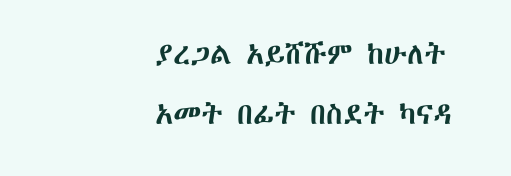ያረጋል አይሸሹም ከሁለት አመት በፊት በስደት ካናዳ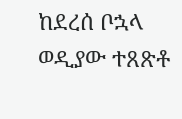ከደረሰ ቦኋላ ወዲያው ተጸጽቶ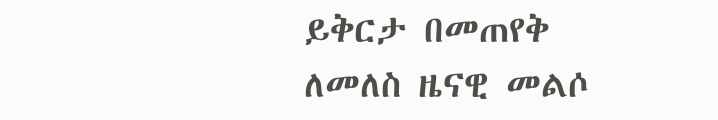ይቅርታ በመጠየቅ ለመለስ ዜናዊ መልሶ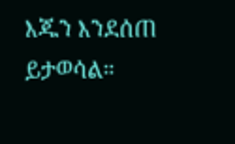እጁን እንደሰጠ ይታወሳል።